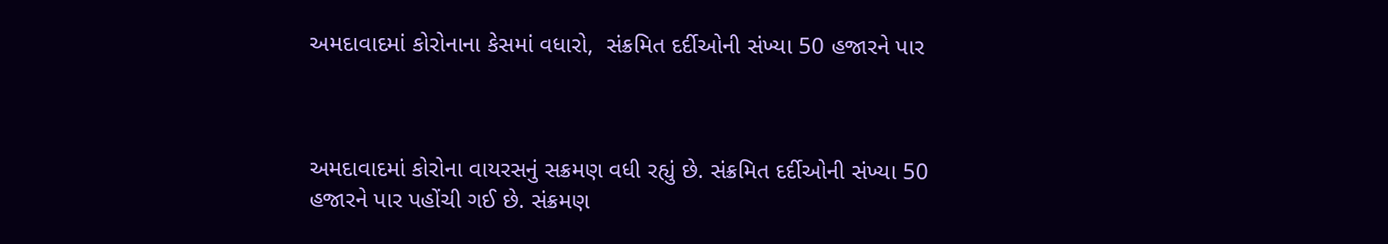અમદાવાદમાં કોરોનાના કેસમાં વધારો,  સંક્રમિત દર્દીઓની સંખ્યા 50 હજારને પાર



અમદાવાદમાં કોરોના વાયરસનું સક્રમણ વધી રહ્યું છે. સંક્રમિત દર્દીઓની સંખ્યા 50 હજારને પાર પહોંચી ગઈ છે. સંક્રમણ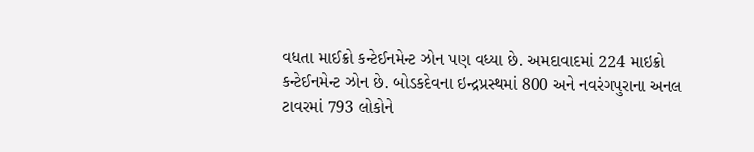વધતા માઈક્રો કન્ટેઈનમેન્ટ ઝોન પણ વધ્યા છે. અમદાવાદમાં 224 માઇક્રો કન્ટેઈનમેન્ટ ઝોન છે. બોડકદેવના ઇન્દ્રપ્રસ્થમાં 800 અને નવરંગપુરાના અનલ ટાવરમાં 793 લોકોને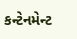કન્ટેનમેન્ટ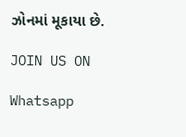ઝોનમાં મૂકાયા છે.

JOIN US ON

Whatsapp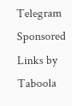Telegram
Sponsored Links by Taboola